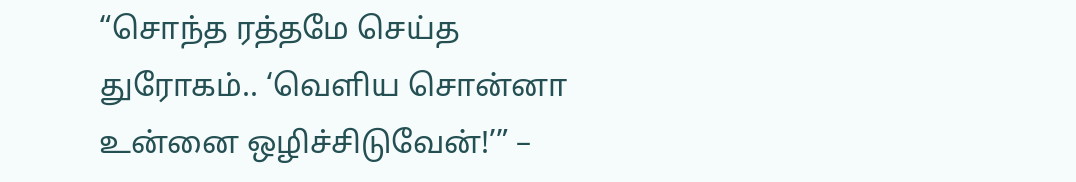“சொந்த ரத்தமே செய்த துரோகம்.. ‘வெளிய சொன்னா உன்னை ஒழிச்சிடுவேன்!’” –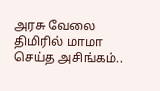அரசு வேலை திமிரில் மாமா செய்த அசிங்கம்..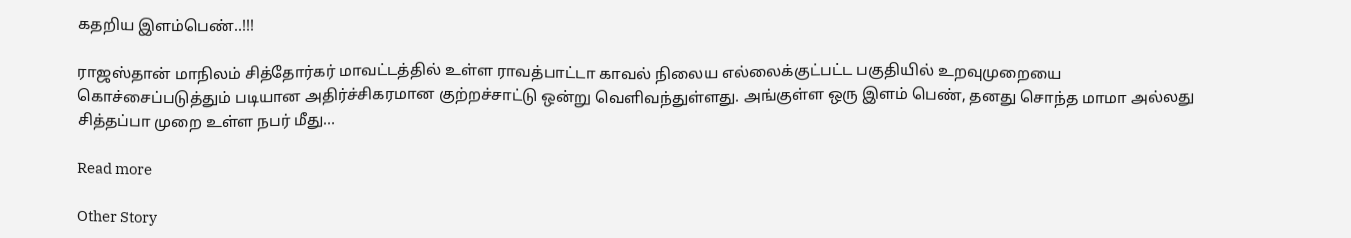கதறிய இளம்பெண்..!!!

ராஜஸ்தான் மாநிலம் சித்தோர்கர் மாவட்டத்தில் உள்ள ராவத்பாட்டா காவல் நிலைய எல்லைக்குட்பட்ட பகுதியில் உறவுமுறையை கொச்சைப்படுத்தும் படியான அதிர்ச்சிகரமான குற்றச்சாட்டு ஒன்று வெளிவந்துள்ளது. அங்குள்ள ஒரு இளம் பெண், தனது சொந்த மாமா அல்லது சித்தப்பா முறை உள்ள நபர் மீது…

Read more

Other Story